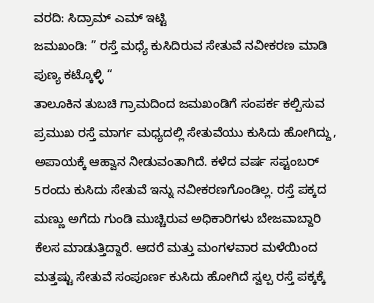ವರದಿ: ಸಿದ್ರಾಮ್ ಎಮ್ ಇಟ್ಟಿ
ಜಮಖಂಡಿ: ” ರಸ್ತೆ ಮಧ್ಯೆ ಕುಸಿದಿರುವ ಸೇತುವೆ ನವೀಕರಣ ಮಾಡಿ ಪುಣ್ಯ ಕಟ್ಕೊಳ್ಳಿ “
ತಾಲೂಕಿನ ತುಬಚಿ ಗ್ರಾಮದಿಂದ ಜಮಖಂಡಿಗೆ ಸಂಪರ್ಕ ಕಲ್ಪಿಸುವ ಪ್ರಮುಖ ರಸ್ತೆ ಮಾರ್ಗ ಮಧ್ಯದಲ್ಲಿ ಸೇತುವೆಯು ಕುಸಿದು ಹೋಗಿದ್ದು, ಅಪಾಯಕ್ಕೆ ಆಹ್ವಾನ ನೀಡುವಂತಾಗಿದೆ. ಕಳೆದ ವರ್ಷ ಸಪ್ಟಂಬರ್ 5ರಂದು ಕುಸಿದು ಸೇತುವೆ ಇನ್ನು ನವೀಕರಣಗೊಂಡಿಲ್ಲ. ರಸ್ತೆ ಪಕ್ಕದ ಮಣ್ಣು ಅಗೆದು ಗುಂಡಿ ಮುಚ್ಚಿರುವ ಅಧಿಕಾರಿಗಳು ಬೇಜವಾಬ್ದಾರಿ ಕೆಲಸ ಮಾಡುತ್ತಿದ್ದಾರೆ. ಆದರೆ ಮತ್ತು ಮಂಗಳವಾರ ಮಳೆಯಿಂದ ಮತ್ತಷ್ಟು ಸೇತುವೆ ಸಂಪೂರ್ಣ ಕುಸಿದು ಹೋಗಿದೆ ಸ್ವಲ್ಪ ರಸ್ತೆ ಪಕ್ಕಕ್ಕೆ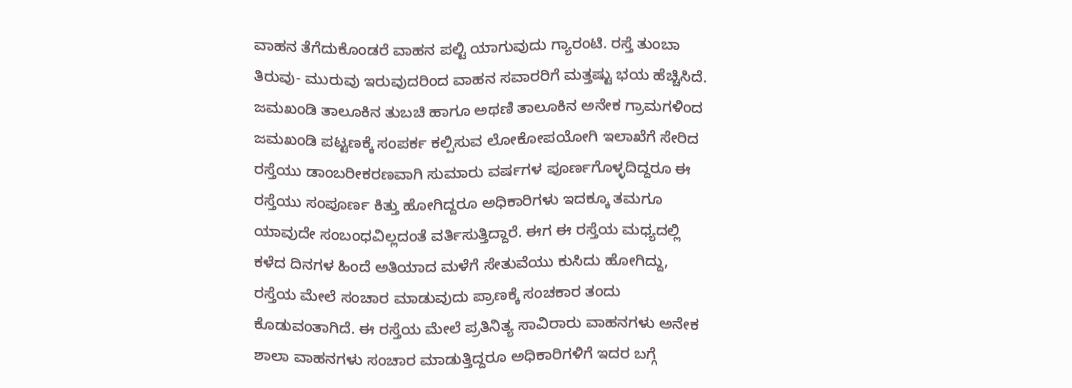ವಾಹನ ತೆಗೆದುಕೊಂಡರೆ ವಾಹನ ಪಲ್ಟಿ ಯಾಗುವುದು ಗ್ಯಾರಂಟಿ. ರಸ್ತೆ ತುಂಬಾ ತಿರುವು- ಮುರುವು ಇರುವುದರಿಂದ ವಾಹನ ಸವಾರರಿಗೆ ಮತ್ತಷ್ಟು ಭಯ ಹೆಚ್ಚಿಸಿದೆ.
ಜಮಖಂಡಿ ತಾಲೂಕಿನ ತುಬಚಿ ಹಾಗೂ ಅಥಣಿ ತಾಲೂಕಿನ ಅನೇಕ ಗ್ರಾಮಗಳಿಂದ ಜಮಖಂಡಿ ಪಟ್ಟಣಕ್ಕೆ ಸಂಪರ್ಕ ಕಲ್ಪಿಸುವ ಲೋಕೋಪಯೋಗಿ ಇಲಾಖೆಗೆ ಸೇರಿದ ರಸ್ತೆಯು ಡಾಂಬರೀಕರಣವಾಗಿ ಸುಮಾರು ವರ್ಷಗಳ ಪೂರ್ಣಗೊಳ್ಳದಿದ್ದರೂ ಈ ರಸ್ತೆಯು ಸಂಪೂರ್ಣ ಕಿತ್ತು ಹೋಗಿದ್ದರೂ ಅಧಿಕಾರಿಗಳು ಇದಕ್ಕೂ ತಮಗೂ ಯಾವುದೇ ಸಂಬಂಧವಿಲ್ಲದಂತೆ ವರ್ತಿಸುತ್ತಿದ್ದಾರೆ. ಈಗ ಈ ರಸ್ತೆಯ ಮಧ್ಯದಲ್ಲಿ ಕಳೆದ ದಿನಗಳ ಹಿಂದೆ ಅತಿಯಾದ ಮಳೆಗೆ ಸೇತುವೆಯು ಕುಸಿದು ಹೋಗಿದ್ದು, ರಸ್ತೆಯ ಮೇಲೆ ಸಂಚಾರ ಮಾಡುವುದು ಪ್ರಾಣಕ್ಕೆ ಸಂಚಕಾರ ತಂದು ಕೊಡುವಂತಾಗಿದೆ. ಈ ರಸ್ತೆಯ ಮೇಲೆ ಪ್ರತಿನಿತ್ಯ ಸಾವಿರಾರು ವಾಹನಗಳು ಅನೇಕ ಶಾಲಾ ವಾಹನಗಳು ಸಂಚಾರ ಮಾಡುತ್ತಿದ್ದರೂ ಅಧಿಕಾರಿಗಳಿಗೆ ಇದರ ಬಗ್ಗೆ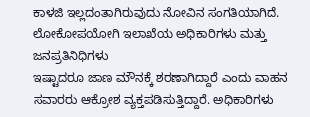ಕಾಳಜಿ ಇಲ್ಲದಂತಾಗಿರುವುದು ನೋವಿನ ಸಂಗತಿಯಾಗಿದೆ.
ಲೋಕೋಪಯೋಗಿ ಇಲಾಖೆಯ ಅಧಿಕಾರಿಗಳು ಮತ್ತು ಜನಪ್ರತಿನಿಧಿಗಳು
ಇಷ್ಟಾದರೂ ಜಾಣ ಮೌನಕ್ಕೆ ಶರಣಾಗಿದ್ದಾರೆ ಎಂದು ವಾಹನ ಸವಾರರು ಆಕ್ರೋಶ ವ್ಯಕ್ತಪಡಿಸುತ್ತಿದ್ದಾರೆ. ಅಧಿಕಾರಿಗಳು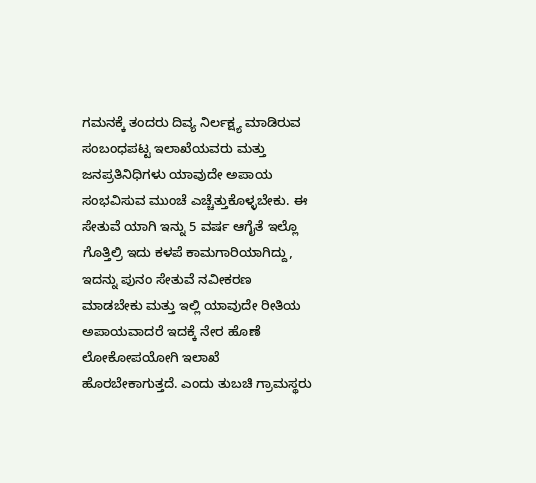ಗಮನಕ್ಕೆ ತಂದರು ದಿವ್ಯ ನಿರ್ಲಕ್ಷ್ಯ ಮಾಡಿರುವ ಸಂಬಂಧಪಟ್ಟ ಇಲಾಖೆಯವರು ಮತ್ತು ಜನಪ್ರತಿನಿಧಿಗಳು ಯಾವುದೇ ಅಪಾಯ ಸಂಭವಿಸುವ ಮುಂಚೆ ಎಚ್ಚೆತ್ತುಕೊಳ್ಳಬೇಕು. ಈ ಸೇತುವೆ ಯಾಗಿ ಇನ್ನು 5 ವರ್ಷ ಆಗೈತೆ ಇಲ್ಲೊ ಗೊತ್ತಿಲ್ರಿ ಇದು ಕಳಪೆ ಕಾಮಗಾರಿಯಾಗಿದ್ದು, ಇದನ್ನು ಪುನಂ ಸೇತುವೆ ನವೀಕರಣ ಮಾಡಬೇಕು ಮತ್ತು ಇಲ್ಲಿ ಯಾವುದೇ ರೀತಿಯ ಅಪಾಯವಾದರೆ ಇದಕ್ಕೆ ನೇರ ಹೊಣೆ ಲೋಕೋಪಯೋಗಿ ಇಲಾಖೆ ಹೊರಬೇಕಾಗುತ್ತದೆ. ಎಂದು ತುಬಚಿ ಗ್ರಾಮಸ್ಥರು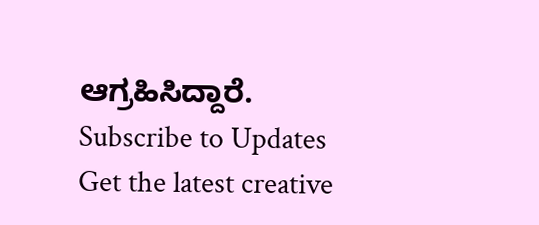ಆಗ್ರಹಿಸಿದ್ದಾರೆ.
Subscribe to Updates
Get the latest creative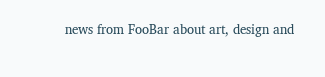news from FooBar about art, design and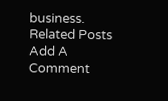business.
Related Posts
Add A Comment